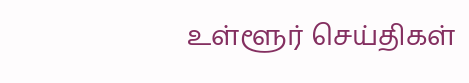உள்ளூர் செய்திகள்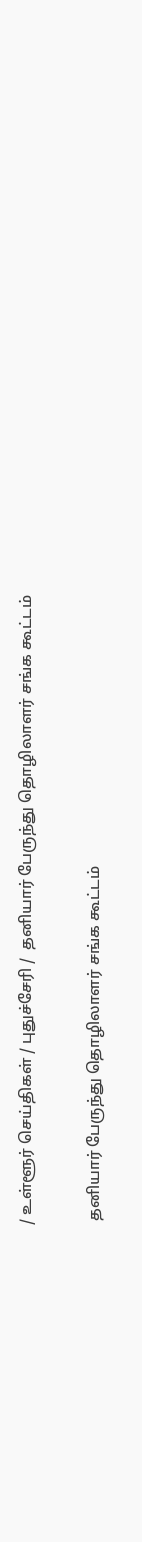/ உள்ளூர் செய்திகள் / புதுச்சேரி /  தனியார் பேருந்து தொழிலாளர் சங்க கூட்டம்

 தனியார் பேருந்து தொழிலாளர் சங்க கூட்டம்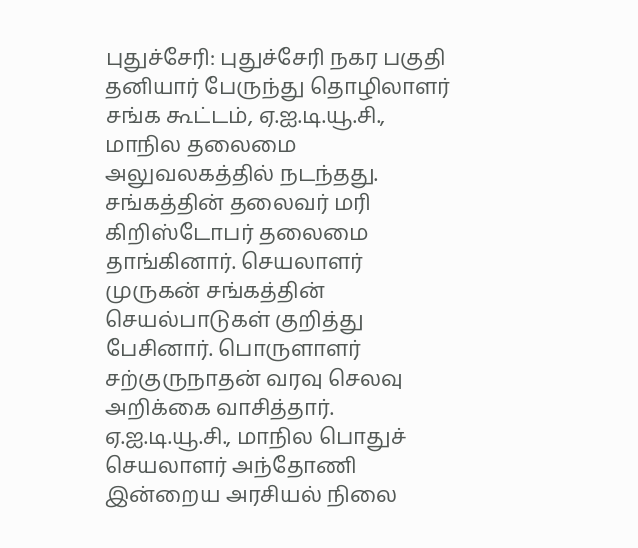புதுச்சேரி: புதுச்சேரி நகர பகுதி தனியார் பேருந்து தொழிலாளர் சங்க கூட்டம், ஏ.ஐ.டி.யூ.சி., மாநில தலைமை அலுவலகத்தில் நடந்தது. சங்கத்தின் தலைவர் மரி கிறிஸ்டோபர் தலைமை தாங்கினார். செயலாளர் முருகன் சங்கத்தின் செயல்பாடுகள் குறித்து பேசினார். பொருளாளர் சற்குருநாதன் வரவு செலவு அறிக்கை வாசித்தார். ஏ.ஐ.டி.யூ.சி., மாநில பொதுச் செயலாளர் அந்தோணி இன்றைய அரசியல் நிலை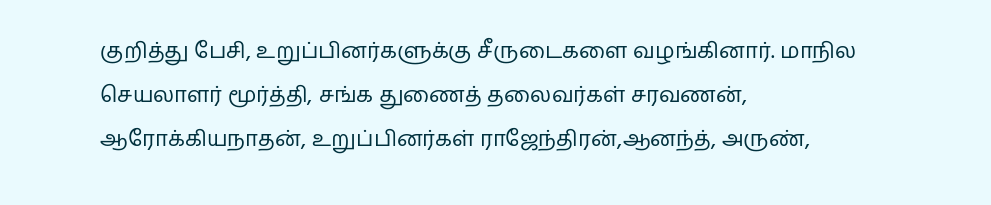குறித்து பேசி, உறுப்பினர்களுக்கு சீருடைகளை வழங்கினார். மாநில செயலாளர் மூர்த்தி, சங்க துணைத் தலைவர்கள் சரவணன், ஆரோக்கியநாதன், உறுப்பினர்கள் ராஜேந்திரன்,ஆனந்த், அருண்,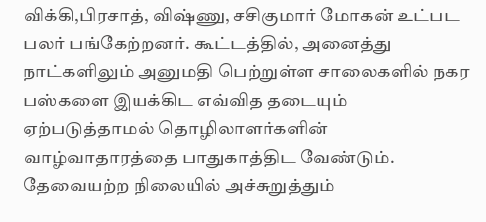விக்கி,பிரசாத், விஷ்ணு, சசிகுமார் மோகன் உட்பட பலர் பங்கேற்றனர். கூட்டத்தில், அனைத்து நாட்களிலும் அனுமதி பெற்றுள்ள சாலைகளில் நகர பஸ்களை இயக்கிட எவ்வித தடையும் ஏற்படுத்தாமல் தொழிலாளர்களின் வாழ்வாதாரத்தை பாதுகாத்திட வேண்டும். தேவையற்ற நிலையில் அச்சுறுத்தும்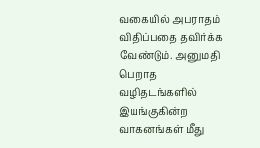வகையில் அபராதம் விதிப்பதை தவிர்க்க வேண்டும். அனுமதி பெறாத வழிதடங்களில் இயங்குகின்ற வாகனங்கள் மீது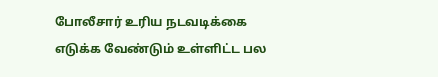போலீசார் உரிய நடவடிக்கை எடுக்க வேண்டும் உள்ளிட்ட பல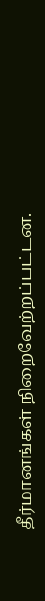தீர்மானங்கள் நிறைவேற்றப்பட்டன.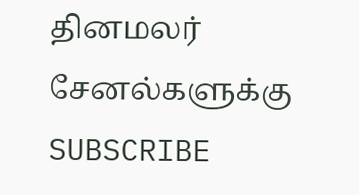தினமலர் சேனல்களுக்கு SUBSCRIBE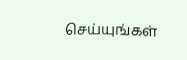செய்யுங்கள்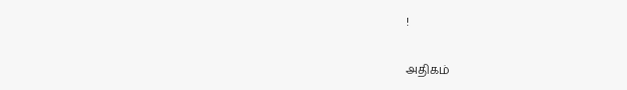!

அதிகம்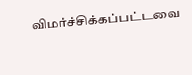விமர்ச்சிக்கப்பட்டவை